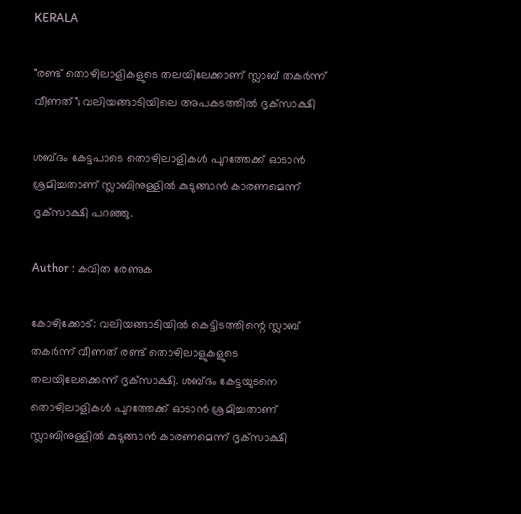KERALA

"രണ്ട് തൊഴിലാളികളുടെ തലയിലേക്കാണ് സ്ലാബ് തകര്‍ന്ന് വീണത്"; വലിയങ്ങാടിയിലെ അപകടത്തില്‍ ദൃക്‌സാക്ഷി

ശബ്ദം കേട്ടപാടെ തൊഴിലാളികള്‍ പുറത്തേക്ക് ഓടാന്‍ ശ്രമിച്ചതാണ് സ്ലാബിനുള്ളില്‍ കുടുങ്ങാന്‍ കാരണമെന്ന് ദൃക്‌സാക്ഷി പറഞ്ഞു.

Author : കവിത രേണുക

കോഴിക്കോട്: വലിയങ്ങാടിയിൽ കെട്ടിടത്തിന്റെ സ്ലാബ് തകര്‍ന്ന് വീണത് രണ്ട് തൊഴിലാളുകളുടെ തലയിലേക്കെന്ന് ദൃക്‌സാക്ഷി. ശബ്ദം കേട്ടയുടനെ തൊഴിലാളികള്‍ പുറത്തേക്ക് ഓടാന്‍ ശ്രമിച്ചതാണ് സ്ലാബിനുള്ളില്‍ കുടുങ്ങാന്‍ കാരണമെന്ന് ദൃക്‌സാക്ഷി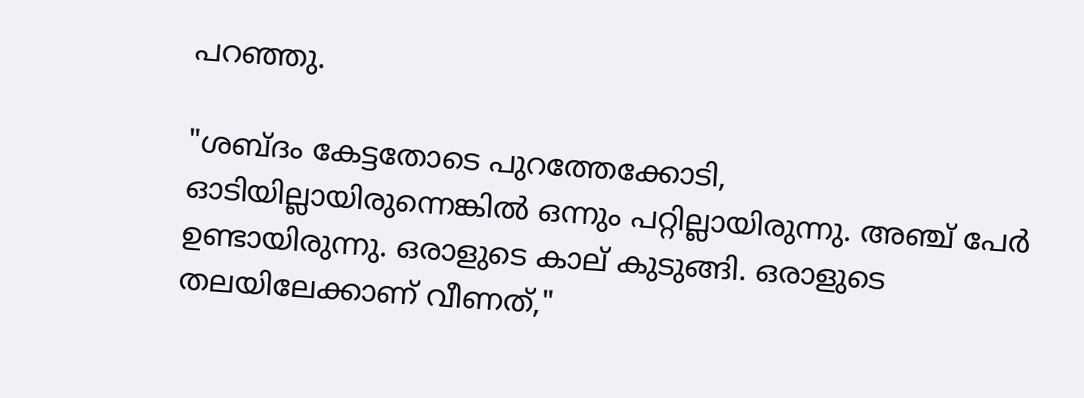പറഞ്ഞു.

"ശബ്ദം കേട്ടതോടെ പുറത്തേക്കോടി, ഓടിയില്ലായിരുന്നെങ്കില്‍ ഒന്നും പറ്റില്ലായിരുന്നു. അഞ്ച് പേര്‍ ഉണ്ടായിരുന്നു. ഒരാളുടെ കാല് കുടുങ്ങി. ഒരാളുടെ തലയിലേക്കാണ് വീണത്,"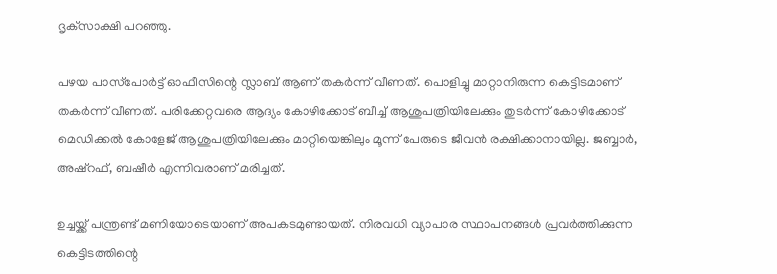ദൃക്‌സാക്ഷി പറഞ്ഞു.

പഴയ പാസ്‌പോര്‍ട്ട് ഓഫീസിന്റെ സ്ലാബ് ആണ് തകര്‍ന്ന് വീണത്. പൊളിച്ചു മാറ്റാനിരുന്ന കെട്ടിടമാണ് തകര്‍ന്ന് വീണത്. പരിക്കേറ്റവരെ ആദ്യം കോഴിക്കോട് ബീച്ച് ആശുപത്രിയിലേക്കും തുടര്‍ന്ന് കോഴിക്കോട് മെഡിക്കല്‍ കോളേജ് ആശുപത്രിയിലേക്കും മാറ്റിയെങ്കിലും മൂന്ന് പേരുടെ ജീവന്‍ രക്ഷിക്കാനായില്ല. ജബ്ബാര്‍, അഷ്റഫ്, ബഷീർ എന്നിവരാണ് മരിച്ചത്.

ഉച്ചയ്ക്ക് പന്ത്രണ്ട് മണിയോടെയാണ് അപകടമുണ്ടായത്. നിരവധി വ്യാപാര സ്ഥാപനങ്ങള്‍ പ്രവര്‍ത്തിക്കുന്ന കെട്ടിടത്തിന്റെ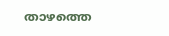താഴത്തെ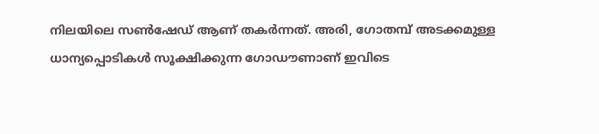നിലയിലെ സണ്‍ഷേഡ് ആണ് തകര്‍ന്നത്. അരി, ഗോതമ്പ് അടക്കമുള്ള ധാന്യപ്പൊടികള്‍ സൂക്ഷിക്കുന്ന ഗോഡൗണാണ് ഇവിടെ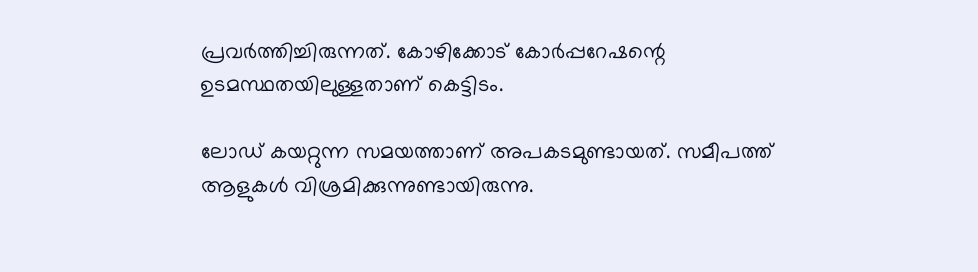പ്രവര്‍ത്തിച്ചിരുന്നത്. കോഴിക്കോട് കോര്‍പ്പറേഷന്റെ ഉടമസ്ഥതയിലുള്ളതാണ് കെട്ടിടം.

ലോഡ് കയറ്റുന്ന സമയത്താണ് അപകടമുണ്ടായത്. സമീപത്ത് ആളുകള്‍ വിശ്രമിക്കുന്നുണ്ടായിരുന്നു.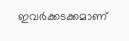ഇവര്‍ക്കടക്കമാണ്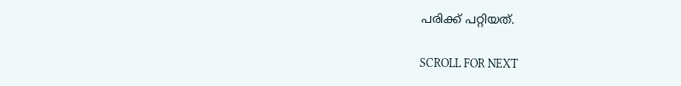പരിക്ക് പറ്റിയത്.

SCROLL FOR NEXT